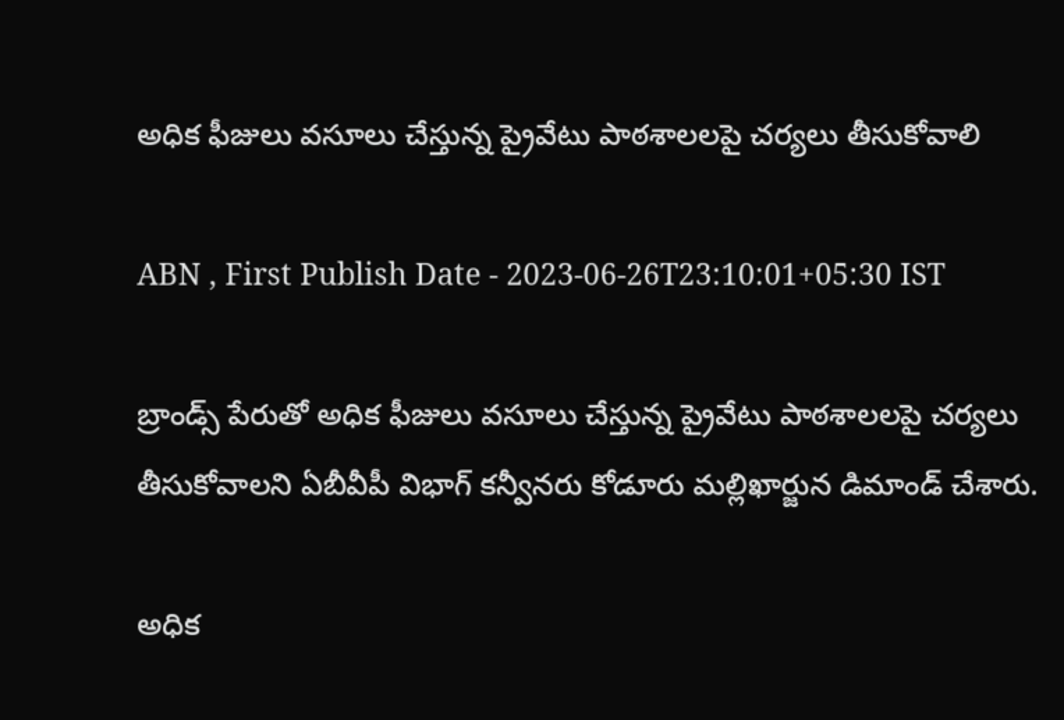అధిక ఫీజులు వసూలు చేస్తున్న ప్రైవేటు పాఠశాలలపై చర్యలు తీసుకోవాలి

ABN , First Publish Date - 2023-06-26T23:10:01+05:30 IST

బ్రాండ్స్‌ పేరుతో అధిక ఫీజులు వసూలు చేస్తున్న ప్రైవేటు పాఠశాలలపై చర్యలు తీసుకోవాలని ఏబీవీపీ విభాగ్‌ కన్వీనరు కోడూరు మల్లిఖార్జున డిమాండ్‌ చేశారు.

అధిక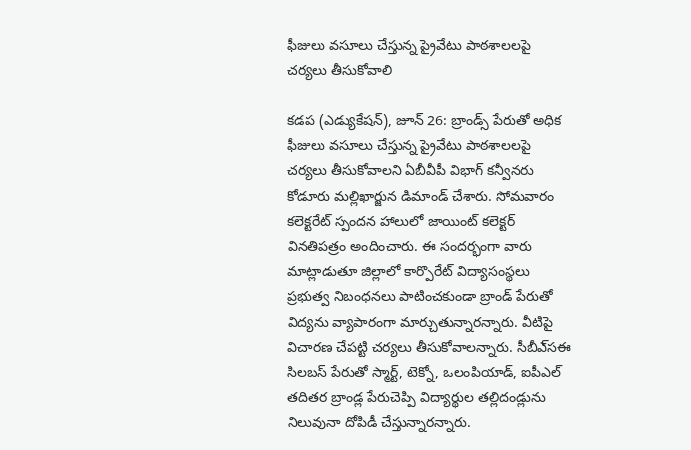ఫీజులు వసూలు చేస్తున్న ప్రైవేటు పాఠశాలలపై చర్యలు తీసుకోవాలి

కడప (ఎడ్యుకేషన్‌), జూన్‌ 26: బ్రాండ్స్‌ పేరుతో అధిక ఫీజులు వసూలు చేస్తున్న ప్రైవేటు పాఠశాలలపై చర్యలు తీసుకోవాలని ఏబీవీపీ విభాగ్‌ కన్వీనరు కోడూరు మల్లిఖార్జున డిమాండ్‌ చేశారు. సోమవారం కలెక్టరేట్‌ స్పందన హాలులో జాయింట్‌ కలెక్టర్‌ వినతిపత్రం అందించారు. ఈ సందర్భంగా వారు మాట్లాడుతూ జిల్లాలో కార్పొరేట్‌ విద్యాసంస్థలు ప్రభుత్వ నిబంధనలు పాటించకుండా బ్రాండ్‌ పేరుతో విద్యను వ్యాపారంగా మార్చుతున్నారన్నారు. వీటిపై విచారణ చేపట్టి చర్యలు తీసుకోవాలన్నారు. సీబీఎ్‌సఈ సిలబస్‌ పేరుతో స్మార్ట్‌, టెక్నో, ఒలంపియాడ్‌, ఐపీఎల్‌ తదితర బ్రాండ్ల పేరుచెప్పి విద్యార్థుల తల్లిదండ్లును నిలువునా దోపిడీ చేస్తున్నారన్నారు.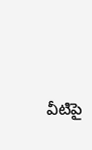వీటిపై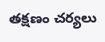తక్షణం చర్యలు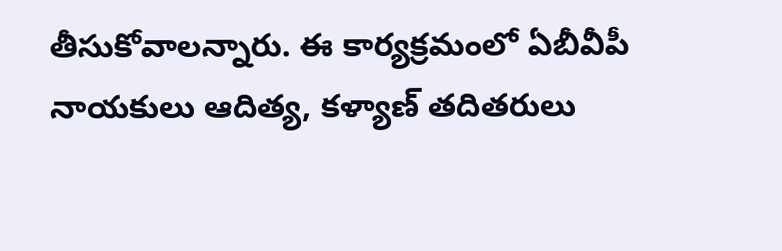తీసుకోవాలన్నారు. ఈ కార్యక్రమంలో ఏబీవీపీ నాయకులు ఆదిత్య, కళ్యాణ్‌ తదితరులు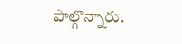పాల్గొన్నారు.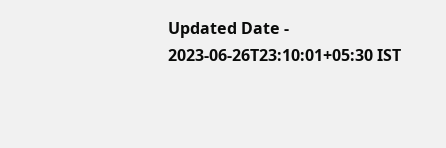Updated Date - 2023-06-26T23:10:01+05:30 IST